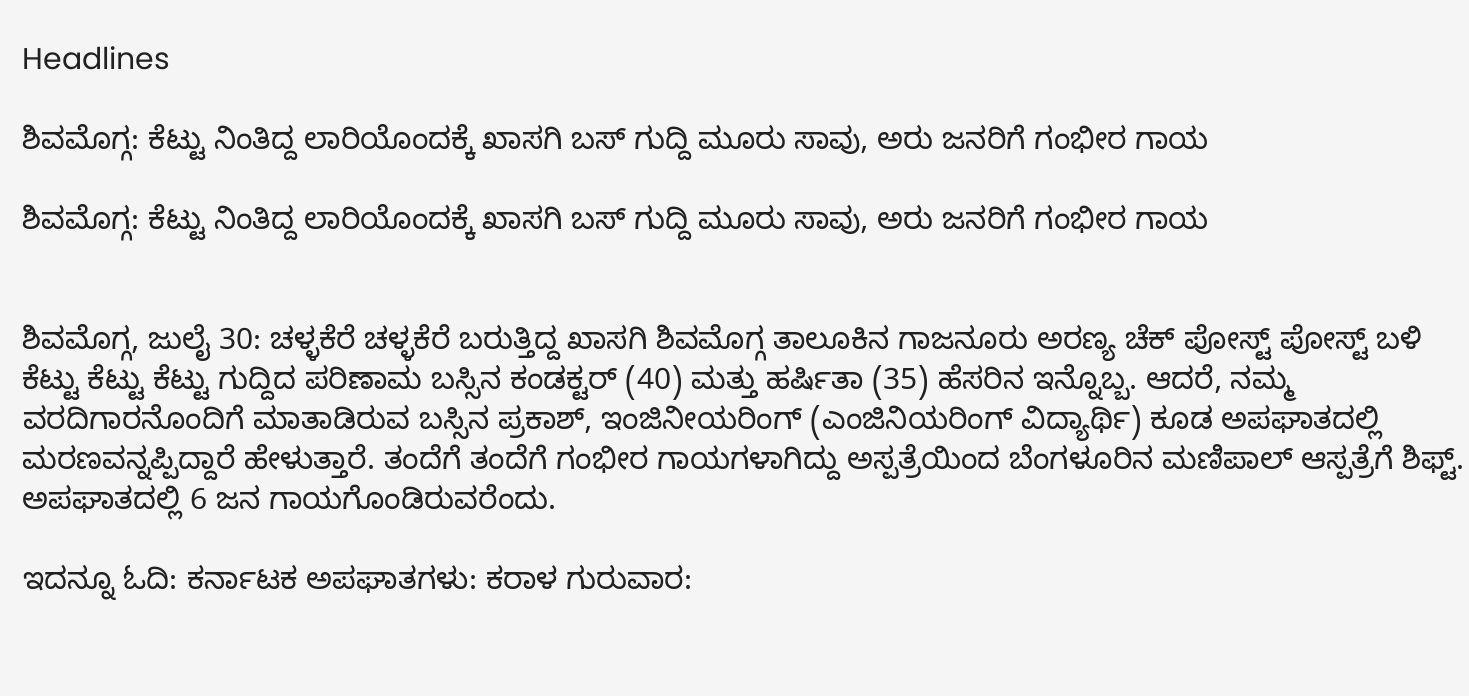Headlines

ಶಿವಮೊಗ್ಗ: ಕೆಟ್ಟು ನಿಂತಿದ್ದ ಲಾರಿಯೊಂದಕ್ಕೆ ಖಾಸಗಿ ಬಸ್ ಗುದ್ದಿ ಮೂರು ಸಾವು, ಅರು ಜನರಿಗೆ ಗಂಭೀರ ಗಾಯ

ಶಿವಮೊಗ್ಗ: ಕೆಟ್ಟು ನಿಂತಿದ್ದ ಲಾರಿಯೊಂದಕ್ಕೆ ಖಾಸಗಿ ಬಸ್ ಗುದ್ದಿ ಮೂರು ಸಾವು, ಅರು ಜನರಿಗೆ ಗಂಭೀರ ಗಾಯ


ಶಿವಮೊಗ್ಗ, ಜುಲೈ 30: ಚಳ್ಳಕೆರೆ ಚಳ್ಳಕೆರೆ ಬರುತ್ತಿದ್ದ ಖಾಸಗಿ ಶಿವಮೊಗ್ಗ ತಾಲೂಕಿನ ಗಾಜನೂರು ಅರಣ್ಯ ಚೆಕ್ ಪೋಸ್ಟ್ ಪೋಸ್ಟ್ ಬಳಿ ಕೆಟ್ಟು ಕೆಟ್ಟು ಕೆಟ್ಟು ಗುದ್ದಿದ ಪರಿಣಾಮ ಬಸ್ಸಿನ ಕಂಡಕ್ಟರ್ (40) ಮತ್ತು ಹರ್ಷಿತಾ (35) ಹೆಸರಿನ ಇನ್ನೊಬ್ಬ. ಆದರೆ, ನಮ್ಮ ವರದಿಗಾರನೊಂದಿಗೆ ಮಾತಾಡಿರುವ ಬಸ್ಸಿನ ಪ್ರಕಾಶ್, ಇಂಜಿನೀಯರಿಂಗ್ (ಎಂಜಿನಿಯರಿಂಗ್ ವಿದ್ಯಾರ್ಥಿ) ಕೂಡ ಅಪಘಾತದಲ್ಲಿ ಮರಣವನ್ನಪ್ಪಿದ್ದಾರೆ ಹೇಳುತ್ತಾರೆ. ತಂದೆಗೆ ತಂದೆಗೆ ಗಂಭೀರ ಗಾಯಗಳಾಗಿದ್ದು ಅಸ್ಪತ್ರೆಯಿಂದ ಬೆಂಗಳೂರಿನ ಮಣಿಪಾಲ್ ಆಸ್ಪತ್ರೆಗೆ ಶಿಫ್ಟ್. ಅಪಘಾತದಲ್ಲಿ 6 ಜನ ಗಾಯಗೊಂಡಿರುವರೆಂದು.

ಇದನ್ನೂ ಓದಿ: ಕರ್ನಾಟಕ ಅಪಘಾತಗಳು: ಕರಾಳ ಗುರುವಾರ: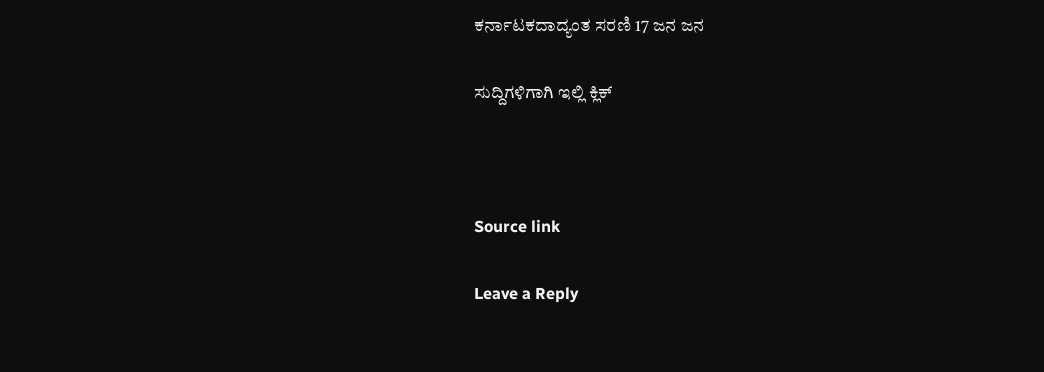ಕರ್ನಾಟಕದಾದ್ಯಂತ ಸರಣಿ 17 ಜನ ಜನ

ಸುದ್ದಿಗಳಿಗಾಗಿ ಇಲ್ಲಿ ಕ್ಲಿಕ್



Source link

Leave a Reply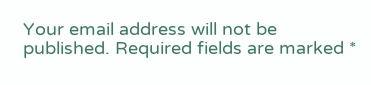Your email address will not be published. Required fields are marked *